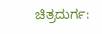ಚಿತ್ರದುರ್ಗ: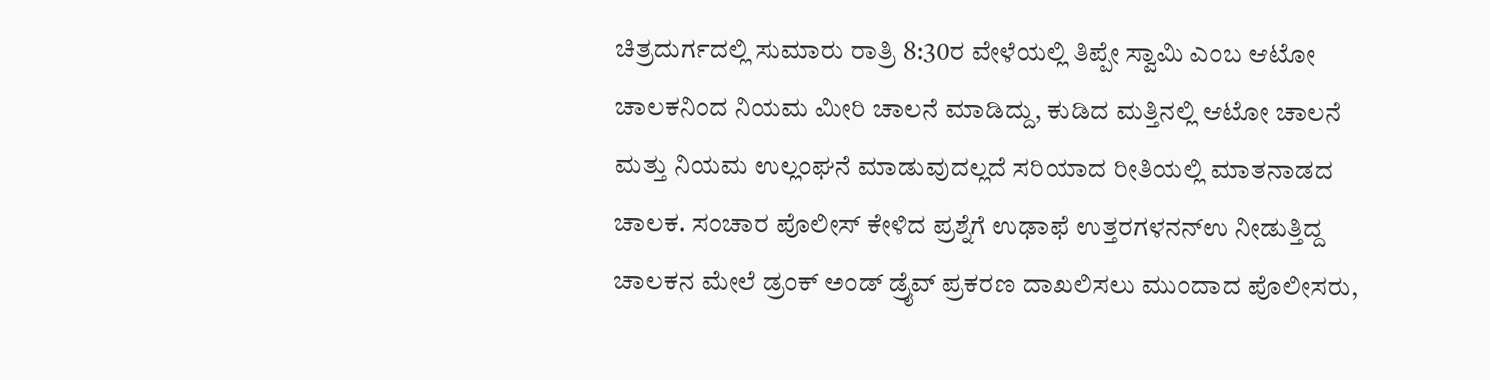ಚಿತ್ರದುರ್ಗದಲ್ಲಿ ಸುಮಾರು ರಾತ್ರಿ 8:30ರ ವೇಳೆಯಲ್ಲಿ ತಿಪ್ಪೇ ಸ್ವಾಮಿ ಎಂಬ ಆಟೋ ಚಾಲಕನಿಂದ ನಿಯಮ ಮೀರಿ ಚಾಲನೆ ಮಾಡಿದ್ದು, ಕುಡಿದ ಮತ್ತಿನಲ್ಲಿ ಆಟೋ ಚಾಲನೆ ಮತ್ತು ನಿಯಮ ಉಲ್ಲಂಘನೆ ಮಾಡುವುದಲ್ಲದೆ ಸರಿಯಾದ ರೀತಿಯಲ್ಲಿ ಮಾತನಾಡದ ಚಾಲಕ. ಸಂಚಾರ ಪೊಲೀಸ್ ಕೇಳಿದ ಪ್ರಶ್ನೆಗೆ ಉಢಾಫೆ ಉತ್ತರಗಳನನ್ಉ ನೀಡುತ್ತಿದ್ದ ಚಾಲಕನ ಮೇಲೆ ಡ್ರಂಕ್ ಅಂಡ್ ಡ್ರೈವ್ ಪ್ರಕರಣ ದಾಖಲಿಸಲು ಮುಂದಾದ ಪೊಲೀಸರು,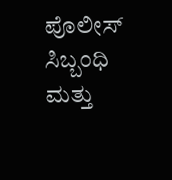ಪೊಲೀಸ್ ಸಿಬ್ಬಂಧಿ ಮತ್ತು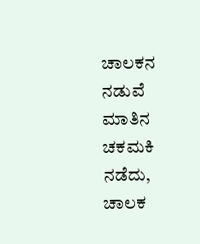ಚಾಲಕನ ನಡುವೆ ಮಾತಿನ ಚಕಮಕಿ ನಡೆದು, ಚಾಲಕ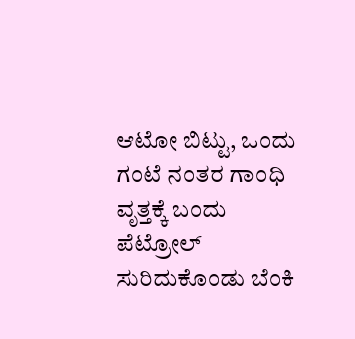ಆಟೋ ಬಿಟ್ಟು, ಒಂದು ಗಂಟೆ ನಂತರ ಗಾಂಧಿ ವೃತ್ತಕ್ಕೆ ಬಂದು ಪೆಟ್ರೋಲ್ ಸುರಿದುಕೊಂಡು ಬೆಂಕಿ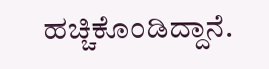ಹಚ್ಚಿಕೊಂಡಿದ್ದಾನೆ.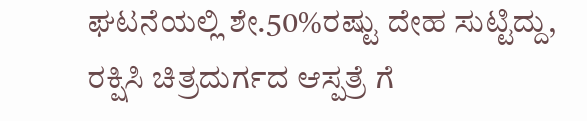ಘಟನೆಯಲ್ಲಿ ಶೇ.50%ರಷ್ಟು ದೇಹ ಸುಟ್ಟಿದ್ದು, ರಕ್ಷಿಸಿ ಚಿತ್ರದುರ್ಗದ ಆಸ್ಪತ್ರೆ ಗೆ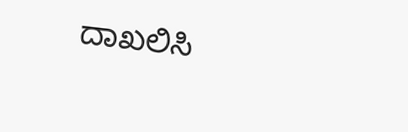ದಾಖಲಿಸಿ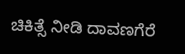ಚಿಕಿತ್ಸೆ ನೀಡಿ ದಾವಣಗೆರೆ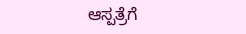ಆಸ್ಪತ್ರೆಗೆ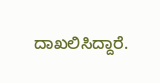ದಾಖಲಿಸಿದ್ದಾರೆ.